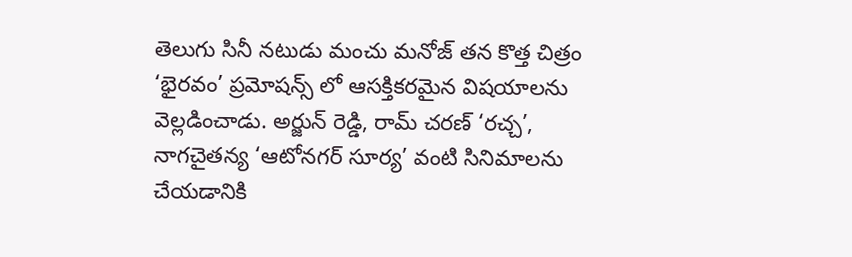తెలుగు సినీ నటుడు మంచు మనోజ్ తన కొత్త చిత్రం ‘భైరవం’ ప్రమోషన్స్ లో ఆసక్తికరమైన విషయాలను వెల్లడించాడు. అర్జున్ రెడ్డి, రామ్ చరణ్ ‘రచ్చ’, నాగచైతన్య ‘ఆటోనగర్ సూర్య’ వంటి సినిమాలను చేయడానికి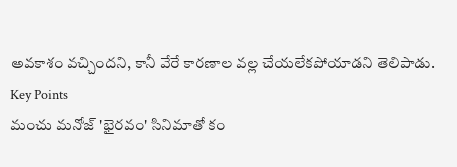అవకాశం వచ్చిందని, కానీ వేరే కారణాల వల్ల చేయలేకపోయాడని తెలిపాడు.
Key Points
మంచు మనోజ్ 'భైరవం' సినిమాతో కం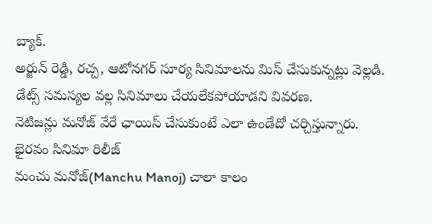బ్యాక్.
అర్జున్ రెడ్డి, రచ్చ, ఆటోనగర్ సూర్య సినిమాలను మిస్ చేసుకున్నట్లు వెల్లడి.
డేట్స్ సమస్యల వల్ల సినిమాలు చేయలేకపోయాడని వివరణ.
నెటిజన్లు మనోజ్ వేరే ఛాయిస్ చేసుకుంటే ఎలా ఉండేదో చర్చిస్తున్నారు.
భైరవం సినిమా రిలీజ్
మంచు మనోజ్(Manchu Manoj) చాలా కాలం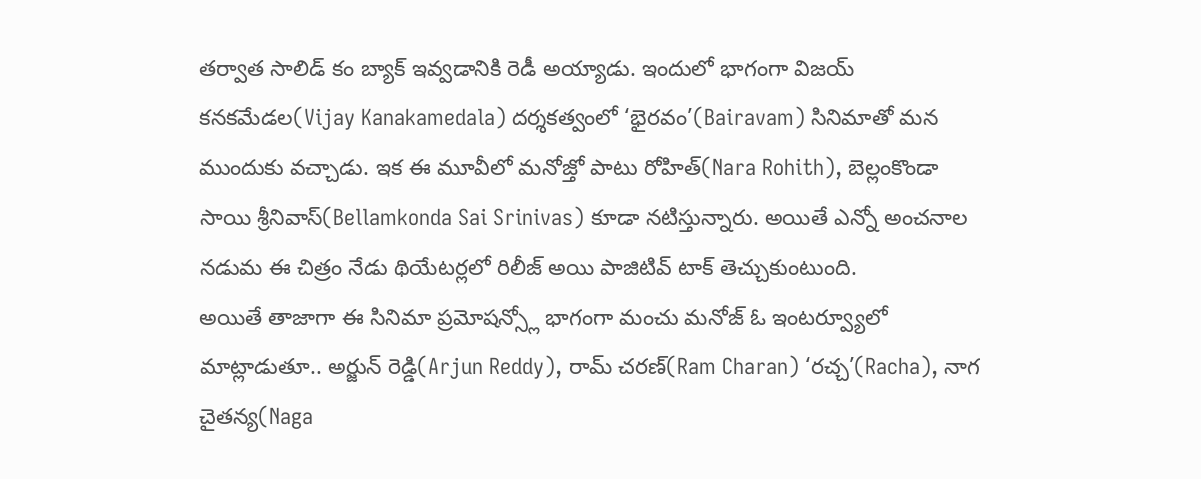తర్వాత సాలిడ్ కం బ్యాక్ ఇవ్వడానికి రెడీ అయ్యాడు. ఇందులో భాగంగా విజయ్ కనకమేడల(Vijay Kanakamedala) దర్శకత్వంలో ‘భైరవం’(Bairavam) సినిమాతో మన ముందుకు వచ్చాడు. ఇక ఈ మూవీలో మనోజ్తో పాటు రోహిత్(Nara Rohith), బెల్లంకొండా సాయి శ్రీనివాస్(Bellamkonda Sai Srinivas) కూడా నటిస్తున్నారు. అయితే ఎన్నో అంచనాల నడుమ ఈ చిత్రం నేడు థియేటర్లలో రిలీజ్ అయి పాజిటివ్ టాక్ తెచ్చుకుంటుంది.
అయితే తాజాగా ఈ సినిమా ప్రమోషన్స్లో భాగంగా మంచు మనోజ్ ఓ ఇంటర్వ్యూలో మాట్లాడుతూ.. అర్జున్ రెడ్డి(Arjun Reddy), రామ్ చరణ్(Ram Charan) ‘రచ్చ’(Racha), నాగ చైతన్య(Naga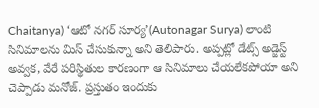Chaitanya) ‘ఆటో నగర్ సూర్య’(Autonagar Surya) లాంటి సినిమాలను మిస్ చేసుకున్నా అని తెలిపారు. అప్పట్లో డేట్స్ అడ్జెస్ట్ అవ్వక, వేరే పరిస్థితుల కారణంగా ఆ సినిమాలు చేయలేకపోయా అని చెప్పాడు మనోజ్. ప్రస్తుతం ఇందుకు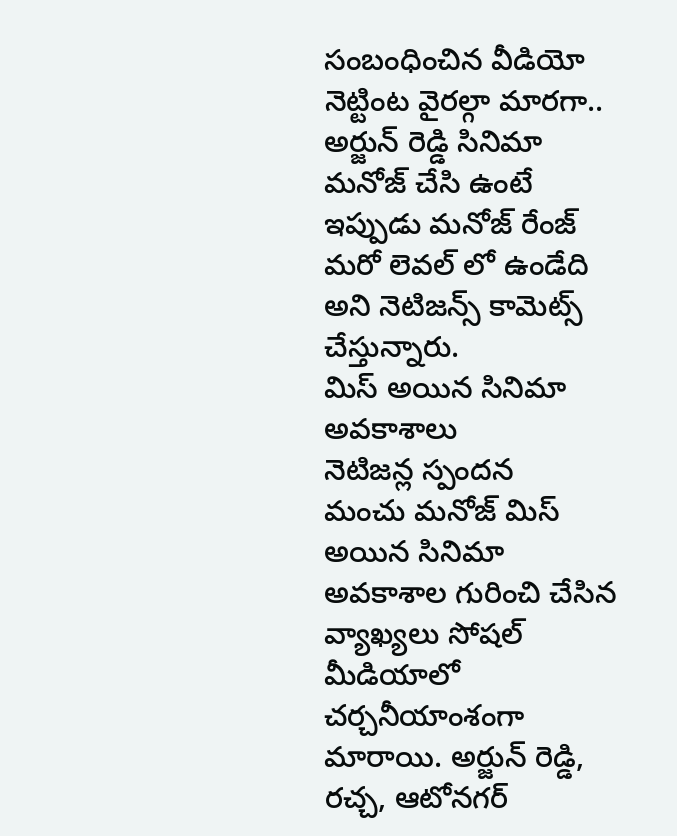సంబంధించిన వీడియో నెట్టింట వైరల్గా మారగా.. అర్జున్ రెడ్డి సినిమా మనోజ్ చేసి ఉంటే ఇప్పుడు మనోజ్ రేంజ్ మరో లెవల్ లో ఉండేది అని నెటిజన్స్ కామెట్స్ చేస్తున్నారు.
మిస్ అయిన సినిమా అవకాశాలు
నెటిజన్ల స్పందన
మంచు మనోజ్ మిస్ అయిన సినిమా అవకాశాల గురించి చేసిన వ్యాఖ్యలు సోషల్ మీడియాలో చర్చనీయాంశంగా మారాయి. అర్జున్ రెడ్డి, రచ్చ, ఆటోనగర్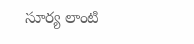సూర్య లాంటి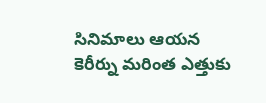సినిమాలు ఆయన కెరీర్ను మరింత ఎత్తుకు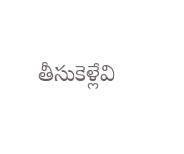తీసుకెళ్లేవి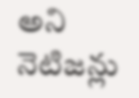అని నెటిజన్లు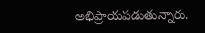అభిప్రాయపడుతున్నారు.